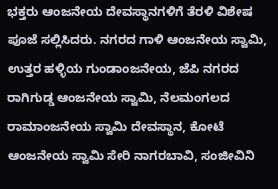ಭಕ್ತರು ಆಂಜನೇಯ ದೇವಸ್ಥಾನಗಳಿಗೆ ತೆರಳಿ ವಿಶೇಷ ಪೂಜೆ ಸಲ್ಲಿಸಿದರು. ನಗರದ ಗಾಳಿ ಆಂಜನೇಯ ಸ್ವಾಮಿ, ಉತ್ತರ ಹಳ್ಳಿಯ ಗುಂಡಾಂಜನೇಯ, ಜೆಪಿ ನಗರದ ರಾಗಿಗುಡ್ಡ ಆಂಜನೇಯ ಸ್ವಾಮಿ, ನೆಲಮಂಗಲದ ರಾಮಾಂಜನೇಯ ಸ್ವಾಮಿ ದೇವಸ್ಥಾನ, ಕೋಟೆ ಆಂಜನೇಯ ಸ್ವಾಮಿ ಸೇರಿ ನಾಗರಬಾವಿ, ಸಂಜೀವಿನಿ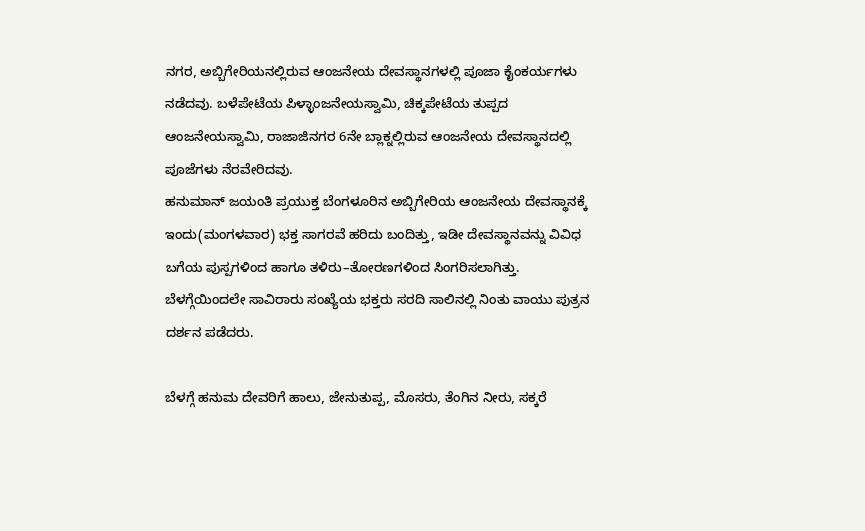ನಗರ, ಅಬ್ಬಿಗೇರಿಯನಲ್ಲಿರುವ ಆಂಜನೇಯ ದೇವಸ್ಥಾನಗಳಲ್ಲಿ ಪೂಜಾ ಕೈಂಕರ್ಯಗಳು ನಡೆದವು. ಬಳೆಪೇಟೆಯ ಪಿಳ್ಳಾಂಜನೇಯಸ್ವಾಮಿ, ಚಿಕ್ಕಪೇಟೆಯ ತುಪ್ಪದ ಆಂಜನೇಯಸ್ವಾಮಿ, ರಾಜಾಜಿನಗರ 6ನೇ ಬ್ಲಾಕ್ನಲ್ಲಿರುವ ಆಂಜನೇಯ ದೇವಸ್ಥಾನದಲ್ಲಿ ಪೂಜೆಗಳು ನೆರವೇರಿದವು.
ಹನುಮಾನ್ ಜಯಂತಿ ಪ್ರಯುಕ್ತ ಬೆಂಗಳೂರಿನ ಅಬ್ಬಿಗೇರಿಯ ಆಂಜನೇಯ ದೇವಸ್ಥಾನಕ್ಕೆ ಇಂದು(ಮಂಗಳವಾರ) ಭಕ್ತ ಸಾಗರವೆ ಹರಿದು ಬಂದಿತ್ತು, ಇಡೀ ದೇವಸ್ಥಾನವನ್ನು ವಿವಿಧ ಬಗೆಯ ಪುಸ್ಪಗಳಿಂದ ಹಾಗೂ ತಳಿರು–ತೋರಣಗಳಿಂದ ಸಿಂಗರಿಸಲಾಗಿತ್ತು. ಬೆಳಗ್ಗೆಯಿಂದಲೇ ಸಾವಿರಾರು ಸಂಖ್ಯೆಯ ಭಕ್ತರು ಸರದಿ ಸಾಲಿನಲ್ಲಿ ನಿಂತು ವಾಯು ಪುತ್ರನ ದರ್ಶನ ಪಡೆದರು.

ಬೆಳಗ್ಗೆ ಹನುಮ ದೇವರಿಗೆ ಹಾಲು, ಜೇನುತುಪ್ಪ, ಮೊಸರು, ತೆಂಗಿನ ನೀರು, ಸಕ್ಕರೆ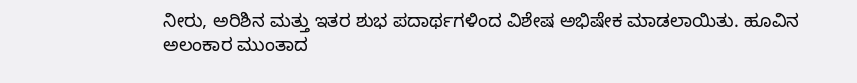ನೀರು, ಅರಿಶಿನ ಮತ್ತು ಇತರ ಶುಭ ಪದಾರ್ಥಗಳಿಂದ ವಿಶೇಷ ಅಭಿಷೇಕ ಮಾಡಲಾಯಿತು. ಹೂವಿನ ಅಲಂಕಾರ ಮುಂತಾದ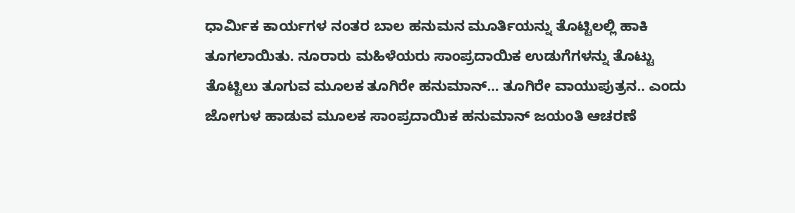ಧಾರ್ಮಿಕ ಕಾರ್ಯಗಳ ನಂತರ ಬಾಲ ಹನುಮನ ಮೂರ್ತಿಯನ್ನು ತೊಟ್ಟಿಲಲ್ಲಿ ಹಾಕಿ ತೂಗಲಾಯಿತು. ನೂರಾರು ಮಹಿಳೆಯರು ಸಾಂಪ್ರದಾಯಿಕ ಉಡುಗೆಗಳನ್ನು ತೊಟ್ಟು ತೊಟ್ಟಿಲು ತೂಗುವ ಮೂಲಕ ತೂಗಿರೇ ಹನುಮಾನ್... ತೂಗಿರೇ ವಾಯುಪುತ್ರನ.. ಎಂದು ಜೋಗುಳ ಹಾಡುವ ಮೂಲಕ ಸಾಂಪ್ರದಾಯಿಕ ಹನುಮಾನ್ ಜಯಂತಿ ಆಚರಣೆ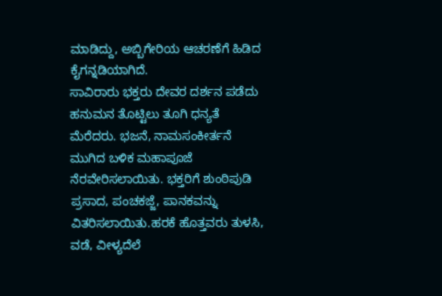ಮಾಡಿದ್ದು, ಅಬ್ಬಿಗೇರಿಯ ಆಚರಣೆಗೆ ಹಿಡಿದ ಕೈಗನ್ನಡಿಯಾಗಿದೆ.
ಸಾವಿರಾರು ಭಕ್ತರು ದೇವರ ದರ್ಶನ ಪಡೆದು ಹನುಮನ ತೊಟ್ಟಿಲು ತೂಗಿ ಧನ್ಯತೆ ಮೆರೆದರು. ಭಜನೆ, ನಾಮಸಂಕೀರ್ತನೆ ಮುಗಿದ ಬಳಿಕ ಮಹಾಪೂಜೆ ನೆರವೇರಿಸಲಾಯಿತು. ಭಕ್ತರಿಗೆ ಶುಂಠಿಪುಡಿ ಪ್ರಸಾದ, ಪಂಚಕಜ್ಜೆ, ಪಾನಕವನ್ನು ವಿತರಿಸಲಾಯಿತು.ಹರಕೆ ಹೊತ್ತವರು ತುಳಸಿ, ವಡೆ, ವೀಳ್ಯದೆಲೆ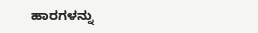ಹಾರಗಳನ್ನು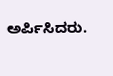ಅರ್ಪಿಸಿದರು.